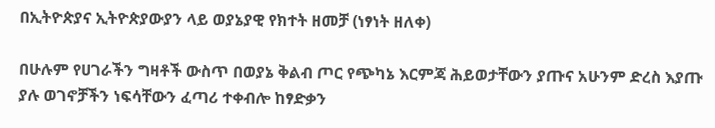በኢትዮጵያና ኢትዮጵያውያን ላይ ወያኔያዊ የክተት ዘመቻ (ነፃነት ዘለቀ)

በሁሉም የሀገራችን ግዛቶች ውስጥ በወያኔ ቅልብ ጦር የጭካኔ እርምጃ ሕይወታቸውን ያጡና አሁንም ድረስ እያጡ ያሉ ወገኖቻችን ነፍሳቸውን ፈጣሪ ተቀብሎ ከፃድቃን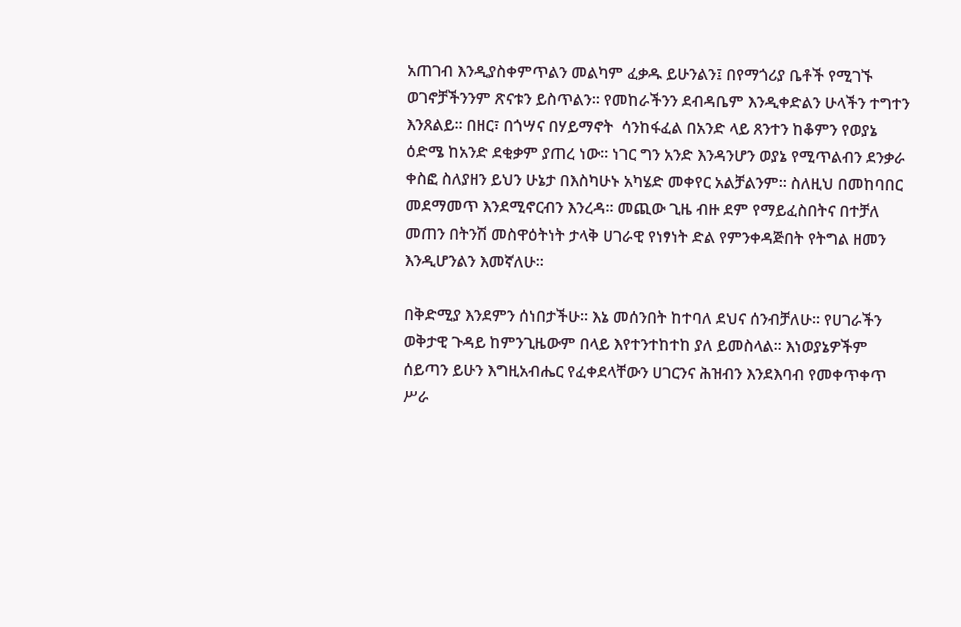አጠገብ እንዲያስቀምጥልን መልካም ፈቃዱ ይሁንልን፤ በየማጎሪያ ቤቶች የሚገኙ ወገኖቻችንንም ጽናቱን ይስጥልን፡፡ የመከራችንን ደብዳቤም እንዲቀድልን ሁላችን ተግተን እንጸልይ፡፡ በዘር፣ በጎሣና በሃይማኖት  ሳንከፋፈል በአንድ ላይ ጸንተን ከቆምን የወያኔ ዕድሜ ከአንድ ደቂቃም ያጠረ ነው፡፡ ነገር ግን አንድ እንዳንሆን ወያኔ የሚጥልብን ደንቃራ ቀስፎ ስለያዘን ይህን ሁኔታ በእስካሁኑ አካሄድ መቀየር አልቻልንም፡፡ ስለዚህ በመከባበር መደማመጥ እንደሚኖርብን እንረዳ፡፡ መጪው ጊዜ ብዙ ደም የማይፈስበትና በተቻለ መጠን በትንሽ መስዋዕትነት ታላቅ ሀገራዊ የነፃነት ድል የምንቀዳጅበት የትግል ዘመን እንዲሆንልን እመኛለሁ፡፡

በቅድሚያ እንደምን ሰነበታችሁ፡፡ እኔ መሰንበት ከተባለ ደህና ሰንብቻለሁ፡፡ የሀገራችን ወቅታዊ ጉዳይ ከምንጊዜውም በላይ እየተንተከተከ ያለ ይመስላል፡፡ እነወያኔዎችም ሰይጣን ይሁን እግዚአብሔር የፈቀደላቸውን ሀገርንና ሕዝብን እንደእባብ የመቀጥቀጥ ሥራ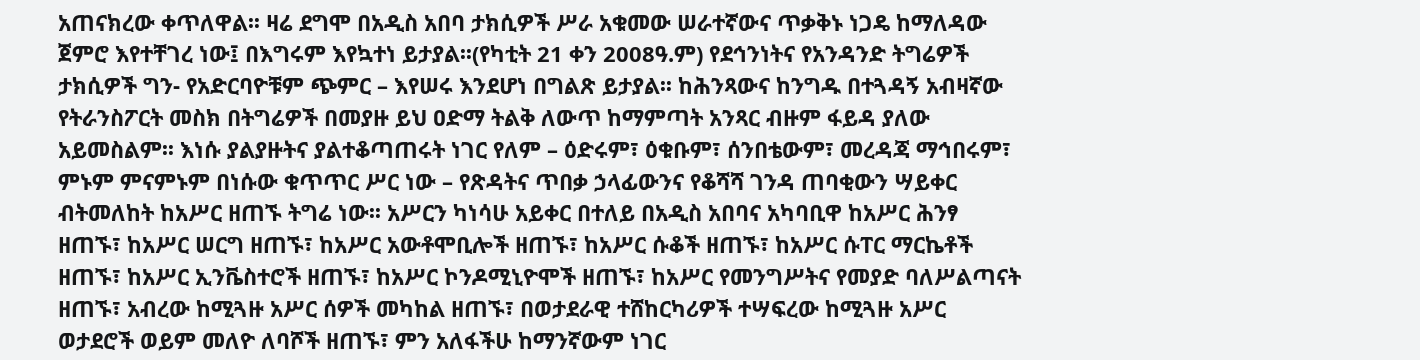አጠናክረው ቀጥለዋል፡፡ ዛሬ ደግሞ በአዲስ አበባ ታክሲዎች ሥራ አቁመው ሠራተኛውና ጥቃቅኑ ነጋዴ ከማለዳው ጀምሮ እየተቸገረ ነው፤ በእግሩም እየኳተነ ይታያል፡፡(የካቲት 21 ቀን 2008ዓ.ም) የደኅንነትና የአንዳንድ ትግሬዎች ታክሲዎች ግን- የአድርባዮቹም ጭምር – እየሠሩ እንደሆነ በግልጽ ይታያል፡፡ ከሕንጻውና ከንግዱ በተጓዳኝ አብዛኛው የትራንስፖርት መስክ በትግሬዎች በመያዙ ይህ ዐድማ ትልቅ ለውጥ ከማምጣት አንጻር ብዙም ፋይዳ ያለው አይመስልም፡፡ እነሱ ያልያዙትና ያልተቆጣጠሩት ነገር የለም – ዕድሩም፣ ዕቁቡም፣ ሰንበቴውም፣ መረዳጃ ማኅበሩም፣ ምኑም ምናምኑም በነሱው ቁጥጥር ሥር ነው – የጽዳትና ጥበቃ ኃላፊውንና የቆሻሻ ገንዳ ጠባቂውን ሣይቀር ብትመለከት ከአሥር ዘጠኙ ትግሬ ነው፡፡ አሥርን ካነሳሁ አይቀር በተለይ በአዲስ አበባና አካባቢዋ ከአሥር ሕንፃ ዘጠኙ፣ ከአሥር ሠርግ ዘጠኙ፣ ከአሥር አውቶሞቢሎች ዘጠኙ፣ ከአሥር ሱቆች ዘጠኙ፣ ከአሥር ሱፐር ማርኬቶች ዘጠኙ፣ ከአሥር ኢንቬስተሮች ዘጠኙ፣ ከአሥር ኮንዶሚኒዮሞች ዘጠኙ፣ ከአሥር የመንግሥትና የመያድ ባለሥልጣናት ዘጠኙ፣ አብረው ከሚጓዙ አሥር ሰዎች መካከል ዘጠኙ፣ በወታደራዊ ተሸከርካሪዎች ተሣፍረው ከሚጓዙ አሥር ወታደሮች ወይም መለዮ ለባሾች ዘጠኙ፣ ምን አለፋችሁ ከማንኛውም ነገር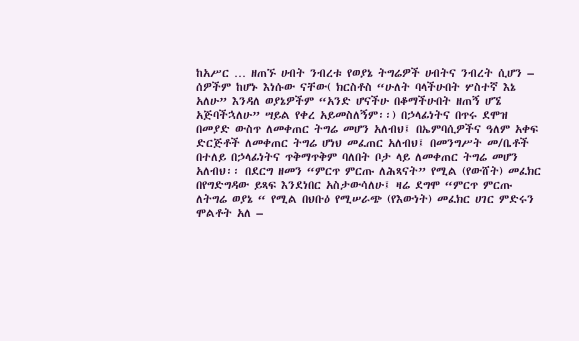ከአሥር … ዘጠኙ ሀብት ንብረቱ የወያኔ ትግሬዎች ሀብትና ንብረት ሲሆን – ሰዎችም ከሆኑ እነሱው ናቸው( ክርስቶስ “ሁለት ባላችሁበት ሦስተኛ እኔ አለሁ” እንዳለ ወያኔዎችም “አንድ ሆናችሁ በቆማችሁበት ዘጠኝ ሆኜ አጅባችኋለሁ” ሣይል የቀረ አይመስለኝም፡፡) በኃላፊነትና በጥሩ ደሞዝ በመያድ ውስጥ ለመቀጠር ትግሬ መሆን አለብህ፤ በኤምባሲዎችና ዓለም አቀፍ ድርጅቶች ለመቀጠር ትግሬ ሆነህ መፈጠር አለብህ፤ በመንግሥት መ/ቤቶች በተለይ በኃላፊነትና ጥቅማጥቅም ባለበት ቦታ ላይ ለመቀጠር ትግሬ መሆን አለብህ፡፡ በደርግ ዘመን “ምርጥ ምርጡ ለሕጻናት” የሚል (የውሸት) መፈክር በየግድግዳው ይጻፍ እንደነበር አስታውሳለሁ፤ ዛሬ ደግሞ “ምርጥ ምርጡ ለትግሬ ወያኔ “ የሚል በህቡዕ የሚሠራጭ (የእውነት) መፈክር ሀገር ምድሩን ሞልቶት አለ –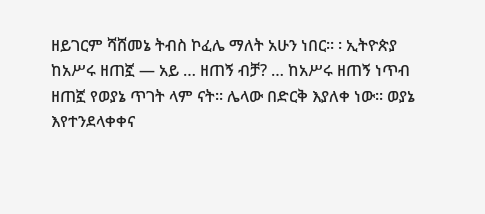ዘይገርም ሻሸመኔ ትብስ ኮፈሌ ማለት አሁን ነበር፡፡ ፡ ኢትዮጵያ ከአሥሩ ዘጠኟ — አይ … ዘጠኝ ብቻ? … ከአሥሩ ዘጠኝ ነጥብ ዘጠኟ የወያኔ ጥገት ላም ናት፡፡ ሌላው በድርቅ እያለቀ ነው፡፡ ወያኔ እየተንደላቀቀና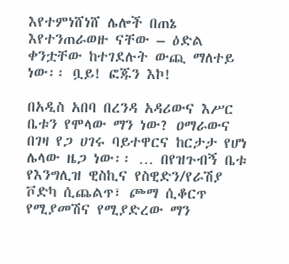እየተምነሸነሸ ሌሎች በጠኔ እየተንጠራወዙ ናቸው – ዕድል ቀንቷቸው ከተገደሉት ውጪ ማለተይ ነው፡፡ ቧይ! ፎጁን እኮ!

በአዲስ አበባ በረንዳ አዳሪውና እሥር ቤቱን የሞላው ማን ነው? ዐማራውና በገዛ የጋ ሀገሩ ባይተዋርና ከርታታ የሆነ ሌላው ዜጋ ነው፡፡ … በየዝጉብኝ ቤቱ የእንግሊዝ ዊስኪና የስዊድን/የራሽያ ቮድካ ሲጨልጥ፣ ጮማ ሲቆርጥ የሚያመሽና የሚያድረው ማን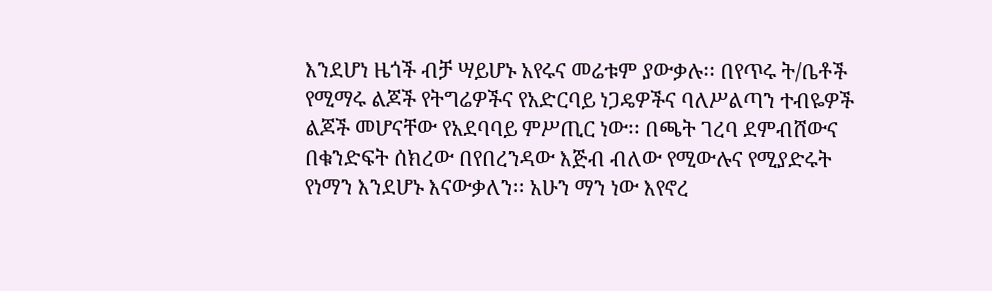እንደሆነ ዜጎች ብቻ ሣይሆኑ አየሩና መሬቱም ያውቃሉ፡፡ በየጥሩ ት/ቤቶች የሚማሩ ልጆች የትግሬዎችና የአድርባይ ነጋዴዎችና ባለሥልጣን ተብዬዎች ልጆች መሆናቸው የአደባባይ ምሥጢር ነው፡፡ በጫት ገረባ ደምብሸውና በቁንድፍት ሰክረው በየበረንዳው እጅብ ብለው የሚውሉና የሚያድሩት የነማን እንደሆኑ እናውቃለን፡፡ አሁን ማን ነው እየኖረ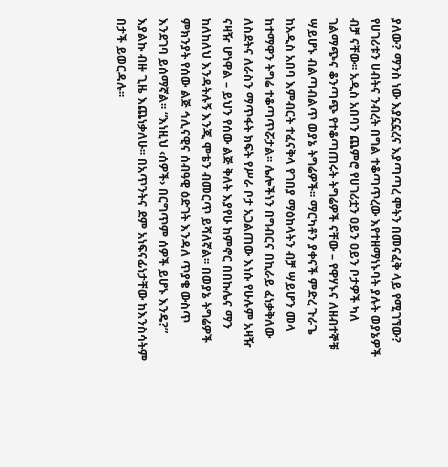ያለው? ማንስ ነው እያኗኗረና እያጣጣረ ሞትን በመናፈቅ ላይ የሚገኘው? የሀገሪቱን ሀብትና ንብረት በግል ተቆጣጥረው እየተዘማነኑባት ያሉት ወያኔዎች ብቻ ናቸው፡፡ አዲስ አበባን ጨምሮ የሀገሪቷን ዐይን ዐይን ቦታዎች ካለ ገልማጭና ቆንጣጭ የተቆጣጠሩት ትግሬዎች ናቸው – የዋሃኑና ለዘብተኞቹ ሣይሆኑ ብልጣብልጥ ወያኔ ትግሬዎች፡፡ ማርካቶን ያቀናች ምድረ ጉራጌ ከአዲስ አበባ እምብርት ተፈናቅላ የገበያ ማዕከላትን ብቻ ሣይሆን መላ ከተማዋን ትግሬ ተቆጣጥሯታል፡፡ ሌሎችነን በግብርና በኪራይ ፈነቃቅለው ለስደትና ለራስን ማጥፋት ክፍት የሥራ ቦታ አጋልጠው እነሱ የሁሉም አዛዥ ናዛዥ ሆነዋል – ይህን የሰው ልጅ ቅለት እያየሁ ከምኖር በበኩሌና ማን ከለከለህ እንዳትሉኝ እንጂ ሞቴን ብመርጥ ይሻለኛል፡፡ በወያኔ ትግሬዎች ምክንያት የሰው ልጅ ኅሊናዊና ሰብዓዊ ዕድገት እንዳለ ጥያቄ ውስጥ እንደገባ ይሰማኛል፡፡ “እነዚህ ‹ሰዎች› በርግጥም ሰዎች ይሆኑ እንዴ?” እያልኩ ብዙ ጊዜ እጨነቃለሁ፡፡ በአጥንትና ደም አነፍናፊነታቸው ከእንስሳትም በታች ይወርዳሉ፡፡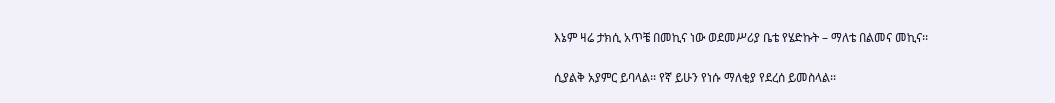እኔም ዛሬ ታክሲ አጥቼ በመኪና ነው ወደመሥሪያ ቤቴ የሄድኩት – ማለቴ በልመና መኪና፡፡

ሲያልቅ አያምር ይባላል፡፡ የኛ ይሁን የነሱ ማለቂያ የደረሰ ይመስላል፡፡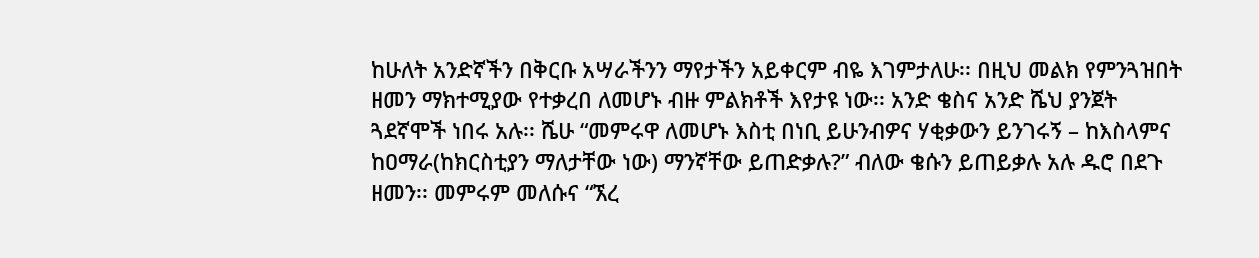ከሁለት አንድኛችን በቅርቡ አሣራችንን ማየታችን አይቀርም ብዬ እገምታለሁ፡፡ በዚህ መልክ የምንጓዝበት ዘመን ማክተሚያው የተቃረበ ለመሆኑ ብዙ ምልክቶች እየታዩ ነው፡፡ አንድ ቄስና አንድ ሼህ ያንጀት ጓደኛሞች ነበሩ አሉ፡፡ ሼሁ “መምሩዋ ለመሆኑ እስቲ በነቢ ይሁንብዎና ሃቂቃውን ይንገሩኝ – ከእስላምና ከዐማራ(ከክርስቲያን ማለታቸው ነው) ማንኛቸው ይጠድቃሉ?” ብለው ቄሱን ይጠይቃሉ አሉ ዱሮ በደጉ ዘመን፡፡ መምሩም መለሱና “ኧረ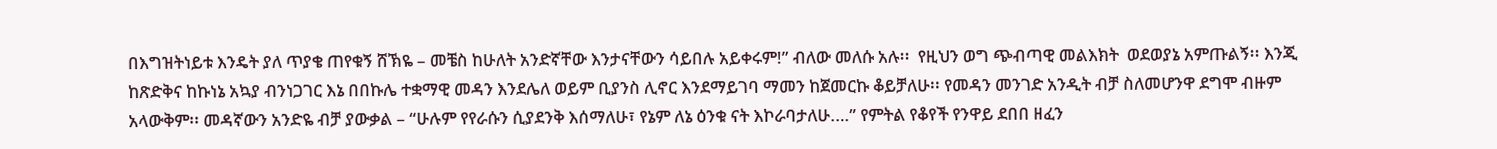በእግዝትነይቱ እንዴት ያለ ጥያቄ ጠየቁኝ ሸኽዬ – መቼስ ከሁለት አንድኛቸው እንታናቸውን ሳይበሉ አይቀሩም!” ብለው መለሱ አሉ፡፡  የዚህን ወግ ጭብጣዊ መልእክት  ወደወያኔ አምጡልኝ፡፡ እንጂ ከጽድቅና ከኩነኔ አኳያ ብንነጋገር እኔ በበኩሌ ተቋማዊ መዳን እንደሌለ ወይም ቢያንስ ሊኖር እንደማይገባ ማመን ከጀመርኩ ቆይቻለሁ፡፡ የመዳን መንገድ አንዲት ብቻ ስለመሆንዋ ደግሞ ብዙም አላውቅም፡፡ መዳኛውን አንድዬ ብቻ ያውቃል – “ሁሉም የየራሱን ሲያደንቅ እሰማለሁ፣ የኔም ለኔ ዕንቁ ናት እኮራባታለሁ.…” የምትል የቆየች የንዋይ ደበበ ዘፈን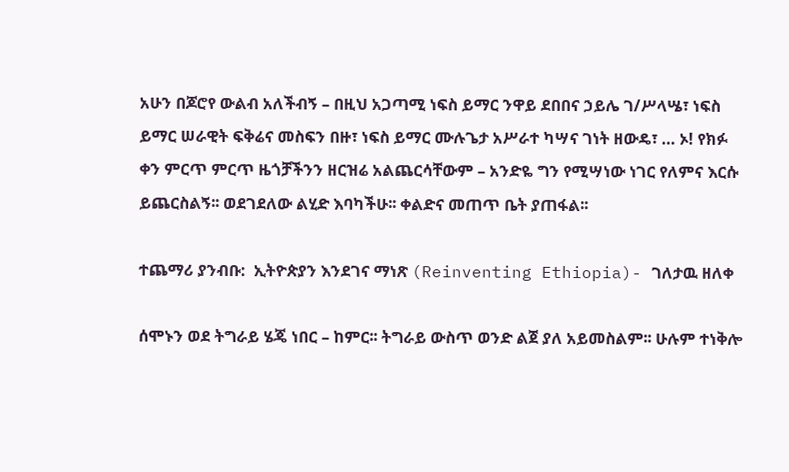አሁን በጆሮየ ውልብ አለችብኝ – በዚህ አጋጣሚ ነፍስ ይማር ንዋይ ደበበና ኃይሌ ገ/ሥላሤ፣ ነፍስ ይማር ሠራዊት ፍቅሬና መስፍን በዙ፣ ነፍስ ይማር ሙሉጌታ አሥራተ ካሣና ገነት ዘውዴ፣ … ኦ! የክፉ ቀን ምርጥ ምርጥ ዜጎቻችንን ዘርዝሬ አልጨርሳቸውም – አንድዬ ግን የሚሣነው ነገር የለምና እርሱ ይጨርስልኝ፡፡ ወደገደለው ልሂድ እባካችሁ፡፡ ቀልድና መጠጥ ቤት ያጠፋል፡፡

ተጨማሪ ያንብቡ:  ኢትዮጵያን እንደገና ማነጽ (Reinventing Ethiopia)- ገለታዉ ዘለቀ

ሰሞኑን ወደ ትግራይ ሄጄ ነበር – ከምር፡፡ ትግራይ ውስጥ ወንድ ልጀ ያለ አይመስልም፡፡ ሁሉም ተነቅሎ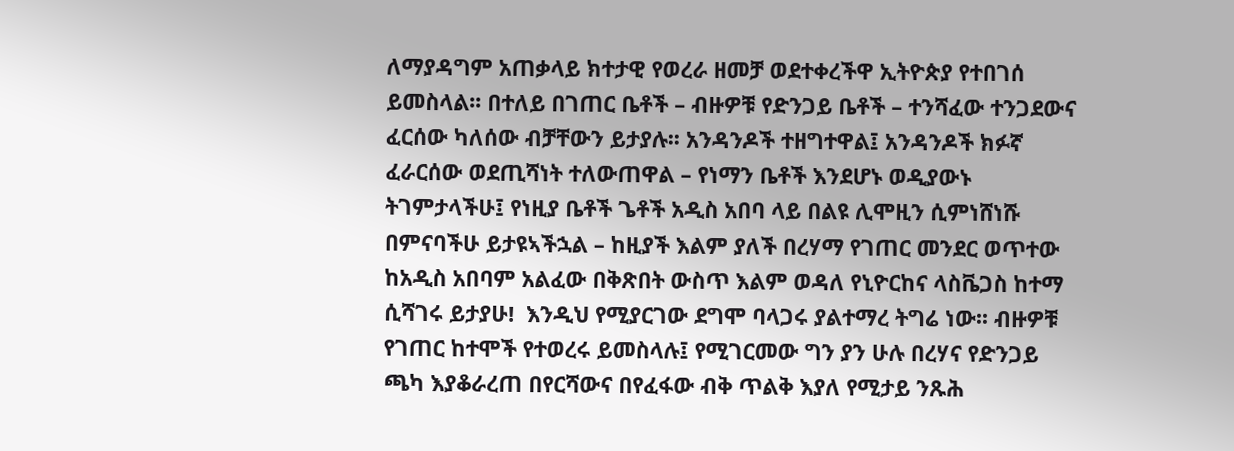ለማያዳግም አጠቃላይ ክተታዊ የወረራ ዘመቻ ወደተቀረችዋ ኢትዮጵያ የተበገሰ ይመስላል፡፡ በተለይ በገጠር ቤቶች – ብዙዎቹ የድንጋይ ቤቶች – ተንሻፈው ተንጋደውና ፈርሰው ካለሰው ብቻቸውን ይታያሉ፡፡ አንዳንዶች ተዘግተዋል፤ አንዳንዶች ክፉኛ ፈራርሰው ወደጢሻነት ተለውጠዋል – የነማን ቤቶች እንደሆኑ ወዲያውኑ ትገምታላችሁ፤ የነዚያ ቤቶች ጌቶች አዲስ አበባ ላይ በልዩ ሊሞዚን ሲምነሸነሹ በምናባችሁ ይታዩኣችኋል – ከዚያች እልም ያለች በረሃማ የገጠር መንደር ወጥተው ከአዲስ አበባም አልፈው በቅጽበት ውስጥ እልም ወዳለ የኒዮርከና ላስቬጋስ ከተማ ሲሻገሩ ይታያሁ!  እንዲህ የሚያርገው ደግሞ ባላጋሩ ያልተማረ ትግሬ ነው፡፡ ብዙዎቹ የገጠር ከተሞች የተወረሩ ይመስላሉ፤ የሚገርመው ግን ያን ሁሉ በረሃና የድንጋይ ጫካ እያቆራረጠ በየርሻውና በየፈፋው ብቅ ጥልቅ እያለ የሚታይ ንጹሕ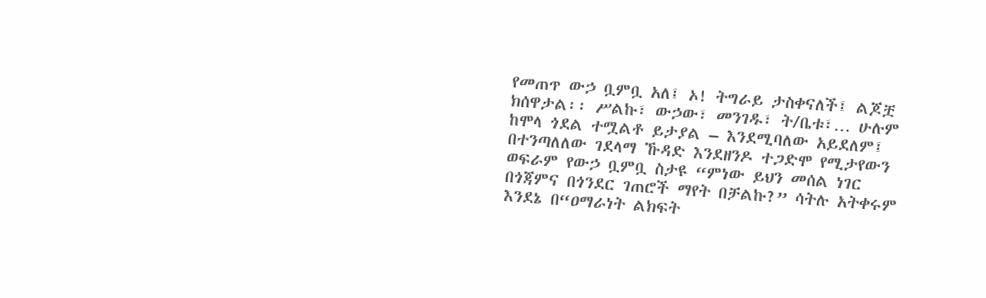የመጠጥ ውኃ ቧምቧ አለ፤ ኦ! ትግራይ ታስቀናለች፤ ልጆቿ ክሰዋታል፡፡ ሥልኩ፣ ውኃው፣ መንገዱ፣ ት/ቤቱ፣… ሁሉም ከሞላ ጎደል ተሟልቶ ይታያል – እንደሚባለው አይደለም፤ በተንጣለለው ገደላማ ኹዳድ እንደዘንዶ ተጋድሞ የሚታየውን ወፍራም የውኃ ቧምቧ ስታዩ “ምነው ይህን መሰል ነገር በጎጃምና በጎንደር ገጠሮች ማየት በቻልኩ?” ሳትሉ አትቀሩም እንደኔ በ“ዐማራነት ልክፍት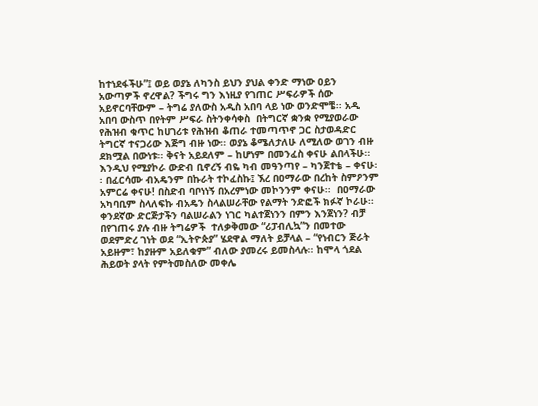ከተነደፋችሁ”፤ ወይ ወያኔ ለካንስ ይህን ያህል ቀንድ ማነው ዐይን አውጣዎች ኖረዋል? ችግሩ ግን እነዚያ የገጠር ሥፍራዎች ሰው አይኖርባቸውም – ትግሬ ያለውስ አዲስ አበባ ላይ ነው ወንድሞቼ፡፡ አዲ አበባ ውስጥ በየትም ሥፍራ ስትንቀሳቀስ  በትግርኛ ቋንቋ የሚያወራው የሕዝብ ቁጥር ከሀገሪቱ የሕዝብ ቆጠራ ተመጣጥኖ ጋር ስታወዳድር ትግርኛ ተናጋሪው እጅግ ብዙ ነው፡፡ ወያኔ ቆሜለታለሁ ለሚለው ወገን ብዙ ደክሟል በውነቱ፡፡ ቅናት አይደለም – ከሆነም በመንፈስ ቀናሁ ልበላችሁ፡፡ እንዲህ የሚያኮራ ውድብ ቢኖረኝ ብዬ ካብ መዓንጣየ – ካንጀተቴ – ቀናሁ፡፡ በፈርሳሙ ብአዴንም በኩራት ተኮፈስኩ፤ ኧረ በዐማራው በረከት ስምዖንም አምርሬ ቀናሁ! በስድብ ባቦነነኝ በአረምነው መኮንንም ቀናሁ፡፡  በዐማራው አካባቢም ስላለፍኩ ብአዴን ስላልሠራቸው የልማት ንድፎች ክፉኛ ኮራሁ፡፡ ቀንደኛው ድርጅታችን ባልሠራልን ነገር ካልተጀነንን በምን እንጀነን? ብቻ በየገጠሩ ያሉ ብዙ ትግሬዎች  ተለቃቅመው “ሪፓብሊኳ”ን በመተው ወደምድረ ገነት ወደ “ኢትዮጵያ” ሄደዋል ማለት ይቻላል – “የነብርን ጅራት አይዙም፣ ከያዙም አይለቁም” ብለው ያመረሩ ይመስላሉ፡፡ ከሞላ ጎደል ሕይወት ያላት የምትመስለው መቀሌ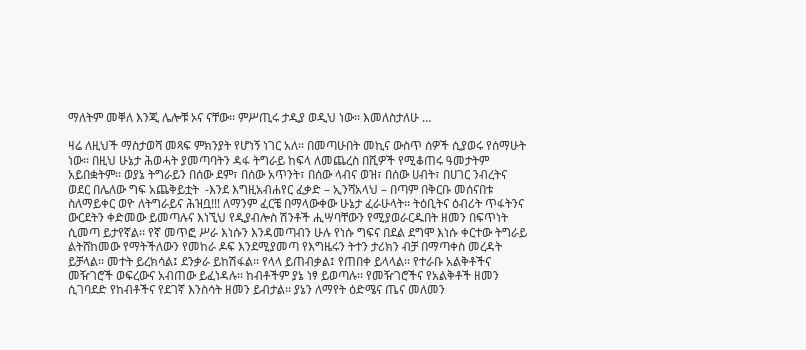ማለትም መቐለ እንጂ ሌሎቹ ኦና ናቸው፡፡ ምሥጢሩ ታዲያ ወዲህ ነው፡፡ እመለስታለሁ …

ዛሬ ለዚህች ማስታወሻ መጻፍ ምክንያት የሆነኝ ነገር አለ፡፡ በመጣሁበት መኪና ውስጥ ሰዎች ሲያወሩ የሰማሁት ነው፡፡ በዚህ ሁኔታ ሕወሓት ያመጣባትን ዳፋ ትግራይ ከፍላ ለመጨረስ በሺዎች የሚቆጠሩ ዓመታትም አይበቋትም፡፡ ወያኔ ትግራይን በሰው ደም፣ በሰው አጥንት፣ በሰው ላብና ወዝ፣ በሰው ሀብት፣ በሀገር ንብረትና ወደር በሌለው ግፍ አጨቅይቷት  -እንደ እግዚአብሐየር ፈቃድ – ኢንሻአላህ – በጣም በቅርቡ መሰናበቱ ስለማይቀር ወዮ ለትግራይና ሕዝቧ!!! ለማንም ፈርቼ በማላውቀው ሁኔታ ፈራሁላት፡፡ ትዕቢትና ዕብሪት ጥፋትንና ውርደትን ቀድመው ይመጣሉና እነኚህ የዲያብሎስ ሽንቶች ሒሣባቸውን የሚያወራርዱበት ዘመን በፍጥነት ሲመጣ ይታየኛል፡፡ የኛ መጥፎ ሥራ እነሱን እንዳመጣብን ሁሉ የነሱ ግፍና በደል ደግሞ እነሱ ቀርተው ትግራይ ልትሸከመው የማትችለውን የመከራ ዶፍ እንደሚያመጣ የእግዜሩን ትተን ታሪክን ብቻ በማጣቀስ መረዳት ይቻላል፡፡ መተት ይረክሳል፤ ደንቃራ ይከሽፋል፡፡ የላላ ይጠብቃል፤ የጠበቀ ይላላል፡፡ የተራቡ አልቅቶችና መዥገሮች ወፍረውና አብጠው ይፈነዳሉ፡፡ ከብቶችም ያኔ ነፃ ይወጣሉ፡፡ የመዥገሮችና የአልቅቶች ዘመን ሲገባደድ የከብቶችና የደገኛ እንስሳት ዘመን ይብታል፡፡ ያኔን ለማየት ዕድሜና ጤና መለመን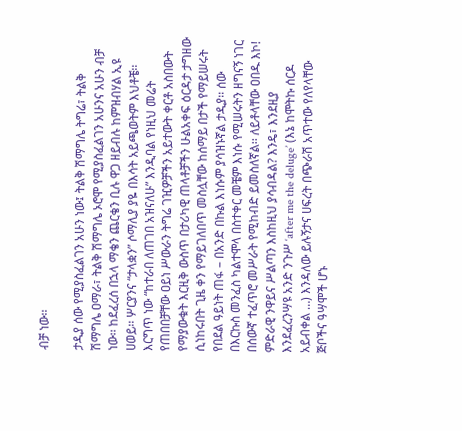ብቻ ነው፡፡

ታዲያ ሰው የሚያስፈልገን አሁን ነው፤ ትልቅ ሽማግሌ ትግሬ፣ ትልቅ ሽማግሌ ዐማራ፣ ትልቅ ሽማግሌ ኦሮሞ የሚያስፈልገን አሁንና አሁን ብቻ ነው፡፡ ከደፈረሰ በኋላ ማቄን ጨርቄን ቢሉ ዋጋ ዘይብሉ ከምዝብሃል ኢዩ ሀወይ፡፡ ሦርያንና “ታላቋን” ሶማሊያ ያዬ በእሳት አይጫወትም እህቶቼ፡፡ እርግጥ ነው “ከተራበ ለጠገበ አዝናለሁ” እንዲባል የነዚህ መሬት የጠበበቻቸው ዐይነ ሥውራን ትግሬ ገዢዎቻችን አይተውት ቀርቶ አስበውት የማያውቁት እርዚቅ ውስጥ በታሪካዊ ጠላቶቻችን ሁልአቀፍ ዕርዳታ ታግዘው ሲነከሩበት ጊዜ ቀን የማይገለበጥ መስሏቸው ከሰማይ በታች የማይሠሩት የበደል ዓይነት ጠፋ – በአንድ በኩል እነሱም ያሳዝኑኛል ታዲያ፡፡ ሰው በእርኩስ መንፈስ ካልተሞላ በስተቀር መቼም እነሱ የሚሠሩትን ዘግናኝ ነገር በሰውኛ ተፈጥሮ መሥራት የሚከብድ ይመስለኛል፡፡ ለይቶላቸው ዐበዱ እኮ! ምድራዊ ንዋይና ሥልጣን እስከዚህ ያሳብዳል? እንዴ፣ እንደዚያ እንደፈረንሣዩ አንድ ንጉሥ ‘after me the deluge’ (እኔ ከሞትኩ ሰርዶ አይብቀል …) እንዳለው ይሉኝታና ሀፍረት በጭራሽ አጥተው የለየላቸው ጅቦችና ዓሣሞች ሆኑ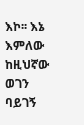እኮ፡፡ እኔ እምለው ከዚህኛው ወገን ባይገኝ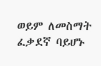ወይም ለመስማት ፈቃደኛ ባይሆኑ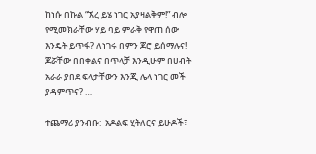ከነሱ በኩል “ኧረ ይሄ ነገር አያዛልቅም!” ብሎ የሚመክራቸው ሃይ ባይ ምራቅ የዋጠ ሰው እንዴት ይጥፋ? ለነገሩ በምን ጆሮ ይሰማሉና! ጆሯቸው በበቀልና በጥላቻ እንዲሁም በሀብት አራራ ያበደ ፍላታቸውን እንጂ ሌላ ነገር መች ያዳምጥና? …

ተጨማሪ ያንብቡ:  አዶልፍ ሂትለርና ይሁዶች፣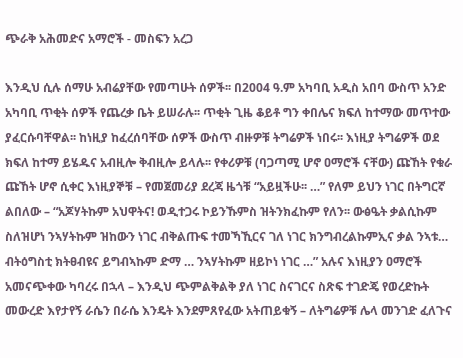ጭራቅ አሕመድና አማሮች - መስፍን አረጋ

እንዲህ ሲሉ ሰማሁ አብሬያቸው የመጣሁት ሰዎች፡፡ በ2004 ዓ.ም አካባቢ አዲስ አበባ ውስጥ አንድ አካባቢ ጥቂት ሰዎች የጨረቃ ቤት ይሠራሉ፡፡ ጥቂት ጊዜ ቆይቶ ግን ቀበሌና ክፍለ ከተማው መጥተው ያፈርሱባቸዋል፡፡ ከነዚያ ከፈረሰባቸው ሰዎች ውስጥ ብዙዎቹ ትግሬዎች ነበሩ፡፡ እነዚያ ትግሬዎች ወደ ክፍለ ከተማ ይሄዱና አብዚሎ ቅብዚሎ ይላሉ፡፡ የቀሪዎቹ (ባጋጣሚ ሆኖ ዐማሮች ናቸው) ጩኸት የቁራ ጩኸት ሆኖ ሲቀር እነዚያኞቹ – የመጀመሪያ ደረጃ ዜጎቹ “አይዟችሁ፡፡ …” የለም ይህን ነገር በትግርኛ ልበለው – “አጆሃትኩም አህዋትና! ወዲተጋሩ ኮይንኹምስ ዝትንክፈኩም የለን፡፡ ውፅዔት ቃልሲኩም ስለዝሆነ ንኣሃትኩም ዝከውን ነገር ብቅልጡፍ ተመኻኺርና ገለ ነገር ክንግብረልኩምኢና ቃል ንኣቱ… ብትዕግስቲ ክትፀብዩና ይግብኣኩም ድማ … ንኣሃትኩም ዘይኮነ ነገር …” አሉና እነዚያን ዐማሮች አመናጭቀው ካባረሩ በኋላ – እንዲህ ጭምልቅልቅ ያለ ነገር ስናገርና ስጽፍ ተገድጄ የወረድኩት መውረድ እየታየኝ ራሴን በራሴ እንዴት እንደምጸየፈው አትጠይቁኝ – ለትግሬዎቹ ሌላ መንገድ ፈለጉና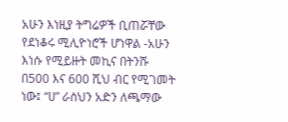አሁን እነዚያ ትግሬዎች ቢጠሯቸው የደነቆሩ ሚሊዮነሮች ሆነዋል -አሁን እነሱ የሚይዙት መኪና በትንሹ በ500 እና 600 ሺህ ብር የሚገመት ነው፤ “ሀ” ራስህን አድን ለጫማው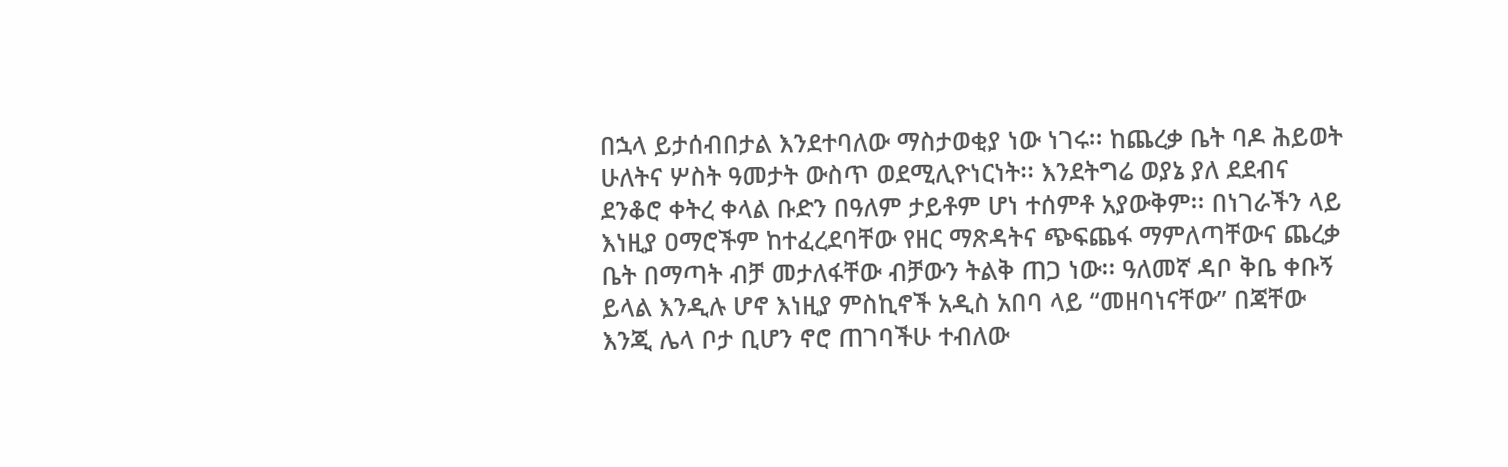በኋላ ይታሰብበታል እንደተባለው ማስታወቂያ ነው ነገሩ፡፡ ከጨረቃ ቤት ባዶ ሕይወት ሁለትና ሦስት ዓመታት ውስጥ ወደሚሊዮነርነት፡፡ እንደትግሬ ወያኔ ያለ ደደብና ደንቆሮ ቀትረ ቀላል ቡድን በዓለም ታይቶም ሆነ ተሰምቶ አያውቅም፡፡ በነገራችን ላይ እነዚያ ዐማሮችም ከተፈረደባቸው የዘር ማጽዳትና ጭፍጨፋ ማምለጣቸውና ጨረቃ ቤት በማጣት ብቻ መታለፋቸው ብቻውን ትልቅ ጠጋ ነው፡፡ ዓለመኛ ዳቦ ቅቤ ቀቡኝ ይላል እንዲሉ ሆኖ እነዚያ ምስኪኖች አዲስ አበባ ላይ “መዘባነናቸው” በጃቸው እንጂ ሌላ ቦታ ቢሆን ኖሮ ጠገባችሁ ተብለው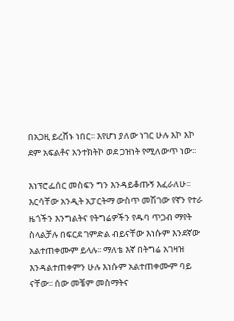በአጋዚ ይረሸኑ ነበር፡፡ እየሆነ ያለው ነገር ሁሉ እኮ እኮ ደም አፍልቶና አንተክትኮ ወደ ጋዝነት የሚለውጥ ነው፡፡

እነፕሮፌሰር መስፍን ግን እንዳይቆጡኝ እፈራለሁ፡፡ እርሳቸው አንዲት አፓርትማ ውስጥ መሽገው የኛን የተራ ዜጎችን እንግልትና የትግሬዎችን የዱባ ጥጋብ ማየት ስላልቻሉ በፍርደ ገምድል ብይናቸው እነሱም እንደኛው አልተጠቀሙም ይላሉ፡፡ ማለቴ እኛ በትግሬ አገዛዝ እንዳልተጠቀምን ሁሉ እነሱም አልተጠቀሙም ባይ ናቸው፡፡ ሰው መቼም መስማትና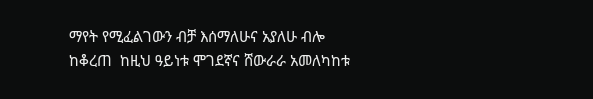ማየት የሚፈልገውን ብቻ እሰማለሁና አያለሁ ብሎ ከቆረጠ  ከዚህ ዓይነቱ ሞገደኛና ሸውራራ አመለካከቱ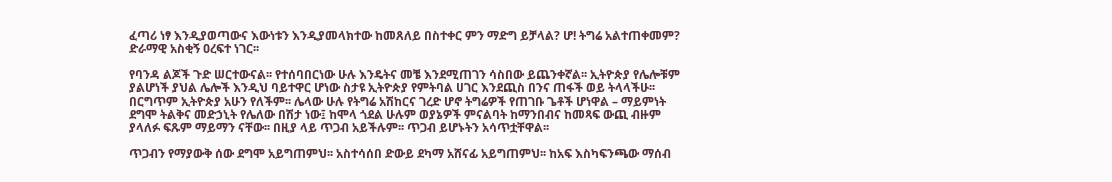ፈጣሪ ነፃ እንዲያወጣውና እውነቱን እንዲያመላክተው ከመጸለይ በስተቀር ምን ማድግ ይቻላል? ሆ! ትግሬ አልተጠቀመም? ድራማዊ አስቂኝ ዐረፍተ ነገር፡፡

የባንዳ ልጆች ጉድ ሠርተውናል፡፡ የተሰባበርነው ሁሉ እንዴትና መቼ እንደሚጠገን ሳስበው ይጨንቀኛል፡፡ ኢትዮጵያ የሌሎቹም ያልሆነች ያህል ሌሎች እንዲህ ባይተዋር ሆነው ስታዩ ኢትዮጵያ የምትባል ሀገር እንደጪስ በንና ጠፋች ወይ ትላላችሁ፡፡ በርግጥም ኢትዮጵያ አሁን የለችም፡፡ ሌላው ሁሉ የትግሬ አሽከርና ገረድ ሆኖ ትግሬዎች የጠገቡ ጌቶች ሆነዋል – ማይምነት ደግሞ ትልቅና መድኃኒት የሌለው በሽታ ነው፤ ከሞላ ጎደል ሁሉም ወያኔዎች ምናልባት ከማንበብና ከመጻፍ ውጪ ብዙም ያላለፉ ፍጹም ማይማን ናቸው፡፡ በዚያ ላይ ጥጋብ አይችሉም፡፡ ጥጋብ ይሆኑትን አሳጥቷቸዋል፡፡

ጥጋብን የማያውቅ ሰው ደግሞ አይግጠምህ፡፡ አስተሳሰበ ድውይ ደካማ አሸናፊ አይግጠምህ፡፡ ከአፍ እስካፍንጫው ማሰብ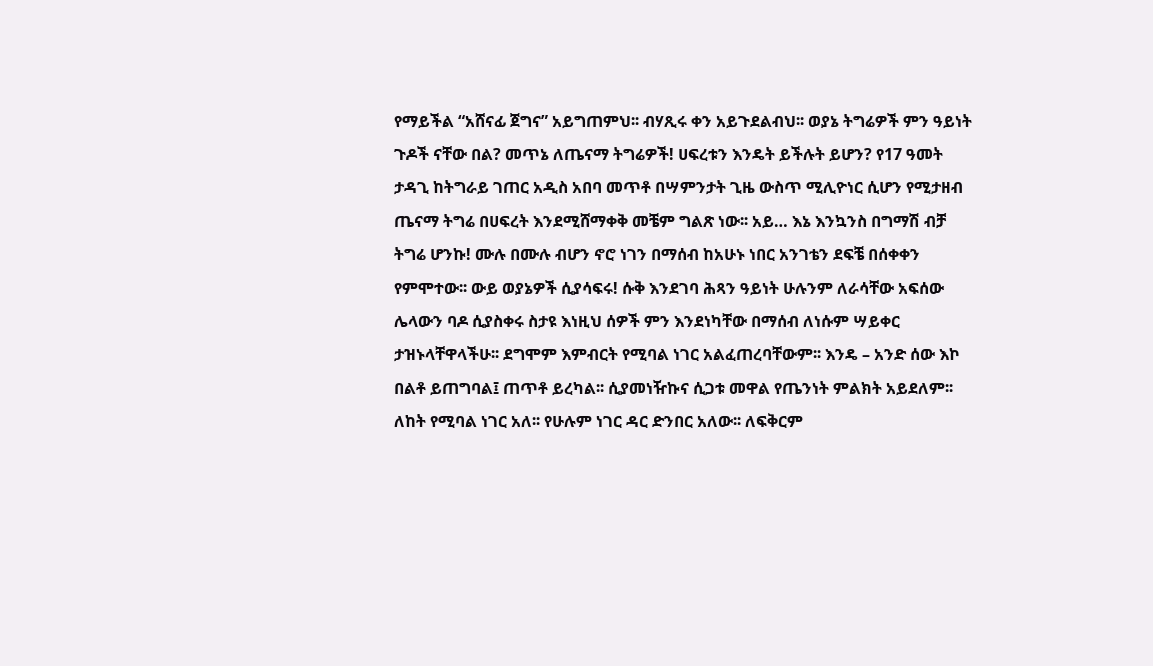የማይችል “አሸናፊ ጀግና” አይግጠምህ፡፡ ብሃጺሩ ቀን አይጉደልብህ፡፡ ወያኔ ትግሬዎች ምን ዓይነት ጉዶች ናቸው በል? መጥኔ ለጤናማ ትግሬዎች! ሀፍረቱን እንዴት ይችሉት ይሆን? የ17 ዓመት ታዳጊ ከትግራይ ገጠር አዲስ አበባ መጥቶ በሣምንታት ጊዜ ውስጥ ሚሊዮነር ሲሆን የሚታዘብ ጤናማ ትግሬ በሀፍረት እንደሚሸማቀቅ መቼም ግልጽ ነው፡፡ አይ… እኔ እንኳንስ በግማሽ ብቻ ትግሬ ሆንኩ! ሙሉ በሙሉ ብሆን ኖሮ ነገን በማሰብ ከአሁኑ ነበር አንገቴን ደፍቼ በሰቀቀን የምሞተው፡፡ ውይ ወያኔዎች ሲያሳፍሩ! ሱቅ እንደገባ ሕጻን ዓይነት ሁሉንም ለራሳቸው አፍሰው ሌላውን ባዶ ሲያስቀሩ ስታዩ እነዚህ ሰዎች ምን እንደነካቸው በማሰብ ለነሱም ሣይቀር ታዝኑላቸዋላችሁ፡፡ ደግሞም እምብርት የሚባል ነገር አልፈጠረባቸውም፡፡ እንዴ – አንድ ሰው እኮ በልቶ ይጠግባል፤ ጠጥቶ ይረካል፡፡ ሲያመነዥኩና ሲጋቱ መዋል የጤንነት ምልክት አይደለም፡፡ ለከት የሚባል ነገር አለ፡፡ የሁሉም ነገር ዳር ድንበር አለው፡፡ ለፍቅርም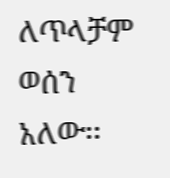ለጥላቻም ወሰን አለው፡፡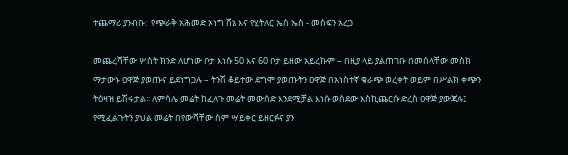ተጨማሪ ያንብቡ:  የጭራቅ አሕመድ ኦነግ ሸኔ እና የሂትለር ኤስ ኤስ - መስፍን አረጋ

መጨረሻቸው ሦስት ክንድ ለሆነው ቦታ እነሱ 50 እና 60 ቦታ ይዘው አይረኩም – በዚያ ላይ ያልጠገቡ በመሰላቸው መስክ ማታውኑ ዐዋጅ ያወጡና ይደነግጋሉ – ትንሽ ቆይተው ደግሞ ያወጡትን ዐዋጅ በአነስተኛ ቁራጭ ወረቀት ወይም በሥልክ ቀጭን ትዕዛዝ ይሽሩታል፡፡ ለምሳሌ መሬት ከፈለጉ መሬት መውሰድ እንደሚቻል እነሱ ወስደው እስኪጨርሱ ድረስ ዐዋጅ ያውጃሉ፤ የሚፈልጉትን ያህል መሬት በየውሻቸው ስም ሣይቀር ይዘርፉና ያን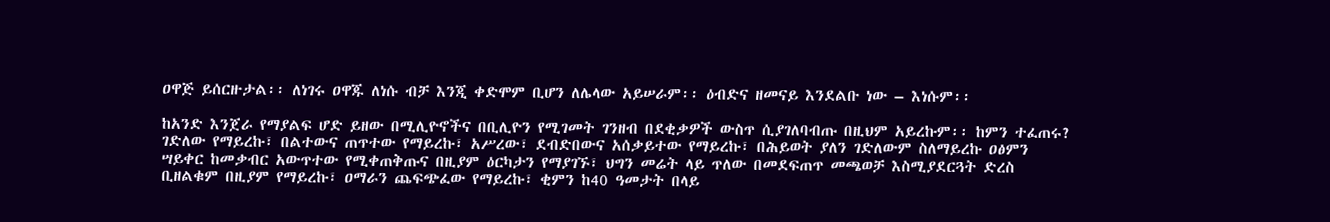ዐዋጅ ይሰርዙታል፡፡ ለነገሩ ዐዋጁ ለነሱ ብቻ እንጂ ቀድሞም ቢሆን ለሌላው አይሠራም፡፡ ዕብድና ዘመናይ እንደልቡ ነው – እነሱም፡፡

ከአንድ እንጀራ የማያልፍ ሆድ ይዘው በሚሊዮኖችና በቢሊዮን የሚገመት ገንዘብ በደቂቃዎች ውስጥ ሲያገለባብጡ በዚህም አይረኩም፡፡ ከምን ተፈጠሩ? ገድለው የማይረኩ፣ በልተውና ጠጥተው የማይረኩ፣ አሥረው፣ ደብድበውና አሰቃይተው የማይረኩ፣ በሕይወት ያለን ገድለውም ስለማይረኩ ዐፅምን ሣይቀር ከመቃብር አውጥተው የሚቀጠቅጡና በዚያም ዕርካታን የማያገኙ፣ ህግን መሬት ላይ ጥለው በመደፍጠጥ መጫወቻ እስሚያደርጓት ድረስ ቢዘልቁም በዚያም የማይረኩ፣ ዐማራን ጨፍጭፈው የማይረኩ፣ ቂምን ከ40 ዓመታት በላይ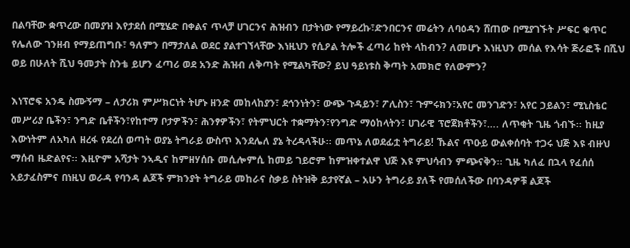በልባቸው ቋጥረው በመያዝ እየታደሰ በሚሄድ በቀልና ጥላቻ ሀገርንና ሕዝብን በታትነው የማይረኩ፣ድንበርንና መሬትን ለባዕዳን ሸጠው በሚያገኙት ሥፍር ቁጥር የሌለው ገንዘብ የማይጠግቡ፣ ዓለምን በማታለል ወደር ያልተገኘላቸው እነዚህን የሲዖል ትሎች ፈጣሪ ከየት ላከብን? ለመሆኑ እነዚህን መሰል የእሳት ጅራፎች በሺህ ወይ በሁለት ሺህ ዓመታት ስንቴ ይሆን ፈጣሪ ወደ አንድ ሕዝብ ለቅጣት የሚልካቸው? ይህ ዓይነቱስ ቅጣት አመክሮ የለውምን?

እነፕሮፍ አንዴ ስሙኝማ – ለታሪክ ምሥክርነት ትሆኑ ዘንድ መከላከያን፣ ደኅንነትን፣ ውጭ ጉዳይን፣ ፖሊስን፣ ጉምሩክን፣አየር መንገድን፣ አየር ኃይልን፣ ሚኒስቴር መሥሪያ ቤችን፣ ንግድ ቤቶችን፣የከተማ ቦታዎችን፣ ሕንፃዎችን፣ የትምህርት ተቋማትን፣የንግድ ማዕከላትን፣ ሀገራዊ ፕሮጀክቶችን፣…. ለጥቂት ጊዜ ጎብኙ፡፡ ከዚያ እውነትም ለአካለ ዘረፋ የደረሰ ወጣት ወያኔ ትግራይ ውስጥ እንደሌለ ያኔ ትረዳላችሁ፡፡ መጥኔ ለወደፊቷ ትግራይ! ኹልና ጥዑይ ውልቀሰባት ተጋሩ ህጅ እዩ ብዙህ ማሰብ ዜድልየና፡፡ እዚዮም አሻታት ንኣዲና ከምዘሃሰቡ መሲሎምሲ ከመይ ገይሮም ከምዝቀተልዋ ህጅ እዩ ምህሳብን ምጭናቅን፡፡ ጊዜ ካለፈ በኋላ የፈሰሰ አይታፈስምና በነዚህ ወራዳ የባንዳ ልጆች ምክንያት ትግራይ መከራና ስቃይ ስትዝቅ ይታየኛል – አሁን ትግራይ ያለች የመሰለችው በባንዳዎቹ ልጆች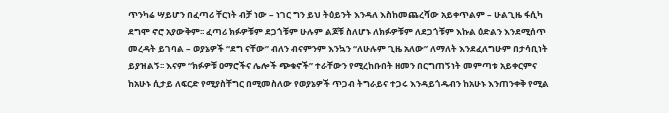ጥንካሬ ሣይሆን በፈጣሪ ቸርነት ብቻ ነው – ነገር ግን ይህ ትዕይንት እንዳለ እስከመጨረሻው አይቀጥልም – ሁልጊዜ ፋሲካ ደግሞ ኖሮ አያውቅም፡፡ ፈጣሪ ክፉዎቹም ደጋጎቹም ሁሉም ልጆቹ ስለሆኑ ለክፉዎቹም ለደጋጎቹም እኩል ዕድልን እንደሚሰጥ መረዳት ይገባል – ወያኔዎች “ደግ ናቸው” ብለን ብናምንም እንኳን “ለሁሉም ጊዜ አለው” ለማለት እንደፈለግሁም በታሳቢነት ይያዝልኝ፡፡ እናም “ክፉዎቹ ዐማሮችና ሌሎች ጭቁኖች” ተራቸውን የሚረከቡበት ዘመን በርግጠኝነት መምጣቱ አይቀርምና ከአሁኑ ሲታይ ለፍርድ የሚያስቸግር በሚመስለው የወያኔዎች ጥጋብ ትግራይና ተጋሩ እንዳይጎዱብን ከአሁኑ እንጠንቀቅ የሚል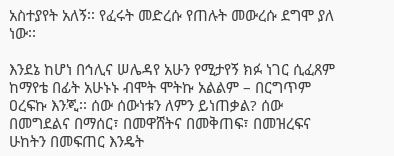አስተያየት አለኝ፡፡ የፈሩት መድረሱ የጠሉት መውረሱ ደግሞ ያለ ነው፡፡

እንደኔ ከሆነ በኅሊና ሠሌዳየ አሁን የሚታየኝ ክፉ ነገር ሲፈጸም ከማየቴ በፊት አሁኑኑ ብሞት ሞትኩ አልልም – በርግጥም ዐረፍኩ እንጂ፡፡ ሰው ሰውነቱን ለምን ይነጠቃል? ሰው በመግደልና በማሰር፣ በመዋሸትና በመቅጠፍ፣ በመዝረፍና ሁከትን በመፍጠር እንዴት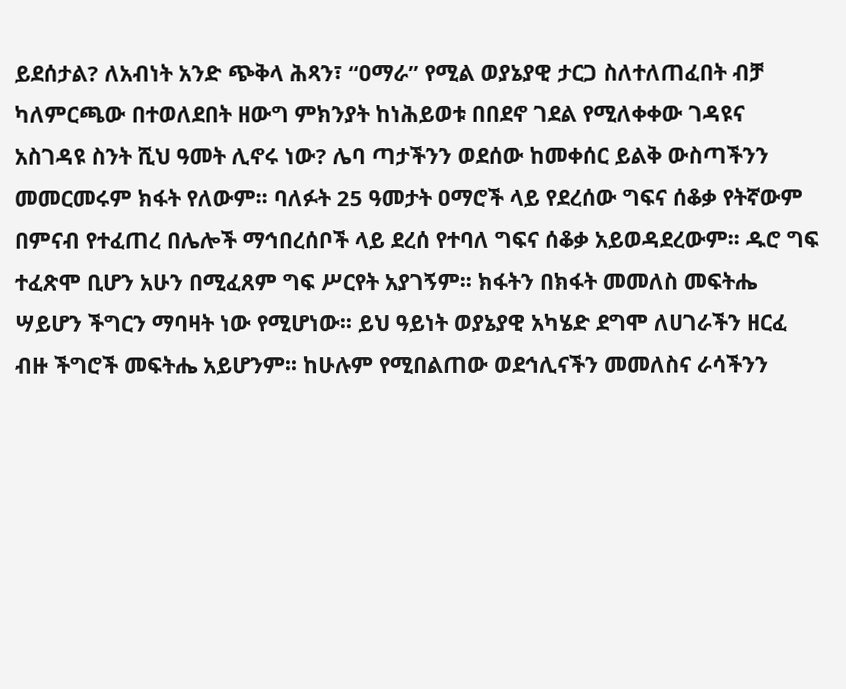ይደሰታል? ለአብነት አንድ ጭቅላ ሕጻን፣ “ዐማራ” የሚል ወያኔያዊ ታርጋ ስለተለጠፈበት ብቻ ካለምርጫው በተወለደበት ዘውግ ምክንያት ከነሕይወቱ በበደኖ ገደል የሚለቀቀው ገዳዩና አስገዳዩ ስንት ሺህ ዓመት ሊኖሩ ነው? ሌባ ጣታችንን ወደሰው ከመቀሰር ይልቅ ውስጣችንን መመርመሩም ክፋት የለውም፡፡ ባለፉት 25 ዓመታት ዐማሮች ላይ የደረሰው ግፍና ሰቆቃ የትኛውም በምናብ የተፈጠረ በሌሎች ማኅበረሰቦች ላይ ደረሰ የተባለ ግፍና ሰቆቃ አይወዳደረውም፡፡ ዱሮ ግፍ ተፈጽሞ ቢሆን አሁን በሚፈጸም ግፍ ሥርየት አያገኝም፡፡ ክፋትን በክፋት መመለስ መፍትሔ ሣይሆን ችግርን ማባዛት ነው የሚሆነው፡፡ ይህ ዓይነት ወያኔያዊ አካሄድ ደግሞ ለሀገራችን ዘርፈ ብዙ ችግሮች መፍትሔ አይሆንም፡፡ ከሁሉም የሚበልጠው ወደኅሊናችን መመለስና ራሳችንን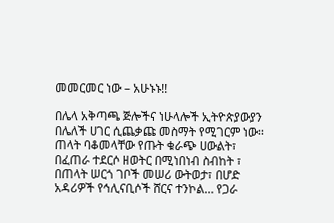መመርመር ነው – አሁኑኑ!!

በሌላ አቅጣጫ ጅሎችና ነሁላሎች ኢትዮጵያውያን በሌለች ሀገር ሲጨቃጩ መስማት የሚገርም ነው፡፡ ጠላት ባቆመላቸው የጡት ቁራጭ ሀውልት፣ በፈጠራ ተደርሶ ዘወትር በሚነበነብ ስብከት ፣ በጠላት ሠርጎ ገቦች መሠሪ ውትወታ፣ በሆድ አዳሪዎች የኅሊናቢሶች ሸርና ተንኮል… የጋራ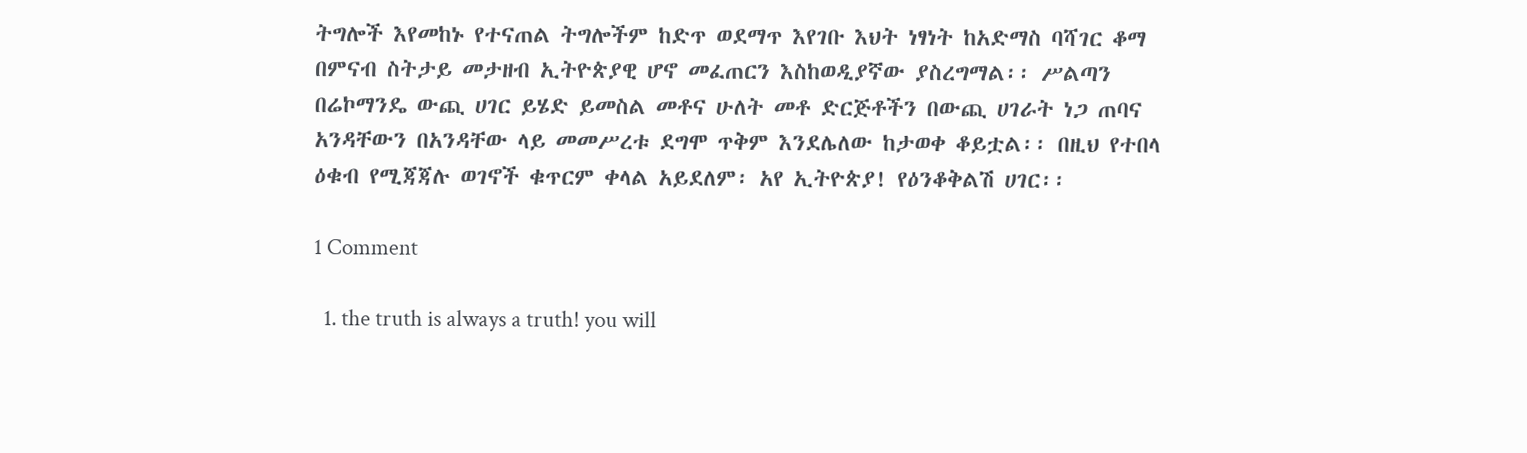ትግሎች እየመከኑ የተናጠል ትግሎችም ከድጥ ወደማጥ እየገቡ እህት ነፃነት ከአድማስ ባሻገር ቆማ በምናብ ስትታይ መታዘብ ኢትዮጵያዊ ሆኖ መፈጠርን እስከወዲያኛው ያስረግማል፡፡ ሥልጣን በሬኮማንዴ ውጪ ሀገር ይሄድ ይመስል መቶና ሁለት መቶ ድርጅቶችን በውጪ ሀገራት ነጋ ጠባና አንዳቸውን በአንዳቸው ላይ መመሥረቱ ደግሞ ጥቅም እንደሌለው ከታወቀ ቆይቷል፡፡ በዚህ የተበላ ዕቁብ የሚጃጃሉ ወገኖች ቁጥርም ቀላል አይደለም፡ አየ ኢትዮጵያ! የዕንቆቅልሽ ሀገር፡፡

1 Comment

  1. the truth is always a truth! you will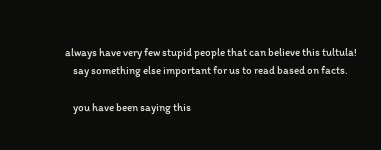always have very few stupid people that can believe this tultula!
    say something else important for us to read based on facts.

    you have been saying this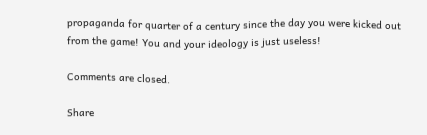propaganda for quarter of a century since the day you were kicked out from the game! You and your ideology is just useless!

Comments are closed.

Share